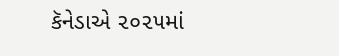કૅનેડાએ ૨૦૨૫માં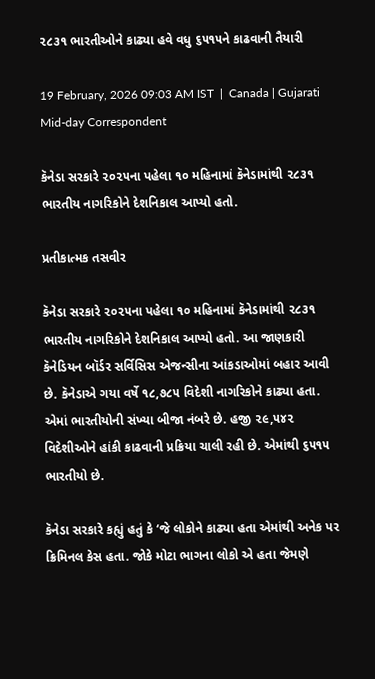૨૮૩૧ ભારતીઓને કાઢ્યા હવે વધુ ૬૫૧૫ને કાઢવાની તૈયારી

19 February, 2026 09:03 AM IST  |  Canada | Gujarati Mid-day Correspondent

કૅનેડા સરકારે ૨૦૨૫ના પહેલા ૧૦ મહિનામાં કૅનેડામાંથી ૨૮૩૧ ભારતીય નાગરિકોને દેશનિકાલ આપ્યો હતો.

પ્રતીકાત્મક તસવીર

કૅનેડા સરકારે ૨૦૨૫ના પહેલા ૧૦ મહિનામાં કૅનેડામાંથી ૨૮૩૧ ભારતીય નાગરિકોને દેશનિકાલ આપ્યો હતો. આ જાણકારી કૅનેડિયન બૉર્ડર સર્વિસિસ એજન્સીના આંકડાઓમાં બહાર આવી છે. કૅનેડાએ ગયા વર્ષે ૧૮,૭૮૫ વિદેશી નાગરિકોને કાઢ્યા હતા. એમાં ભારતીયોની સંખ્યા બીજા નંબરે છે. હજી ૨૯,૫૪૨ વિદેશીઓને હાંકી કાઢવાની પ્રક્રિયા ચાલી રહી છે. એમાંથી ૬૫૧૫ ભારતીયો છે.

કૅનેડા સરકારે કહ્યું હતું કે ‘જે લોકોને કાઢ્યા હતા એમાંથી અનેક પર ક્રિમિનલ કેસ હતા. જોકે મોટા ભાગના લોકો એ હતા જેમણે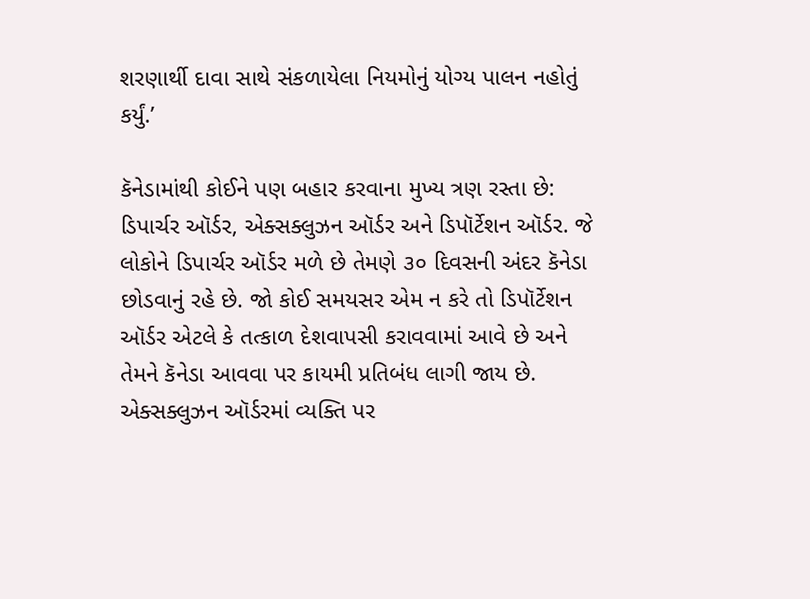શરણાર્થી દાવા સાથે સંકળાયેલા નિયમોનું યોગ્ય પાલન નહોતું કર્યું.’

કૅનેડામાંથી કોઈને પણ બહાર કરવાના મુખ્ય ત્રણ રસ્તા છે: ડિપાર્ચર ઑર્ડર, એક્સક્લુઝન ઑર્ડર અને ડિપૉર્ટેશન ઑર્ડર. જે લોકોને ડિપાર્ચર ઑર્ડર મળે છે તેમણે ૩૦ દિવસની અંદર કૅનેડા છોડવાનું રહે છે. જો કોઈ સમયસર એમ ન કરે તો ડિપૉર્ટેશન ઑર્ડર એટલે કે તત્કાળ દેશવાપસી કરાવવામાં આવે છે અને તેમને કૅનેડા આવવા પર કાયમી પ્રતિબંધ લાગી જાય છે. એક્સક્લુઝન ઑર્ડરમાં વ્યક્તિ પર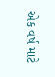એક વર્ષ માટે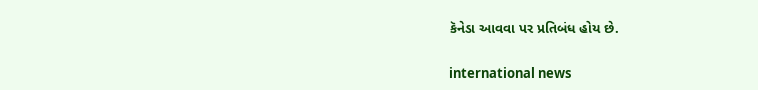કૅનેડા આવવા પર પ્રતિબંધ હોય છે.

international news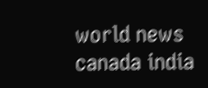world news canada india